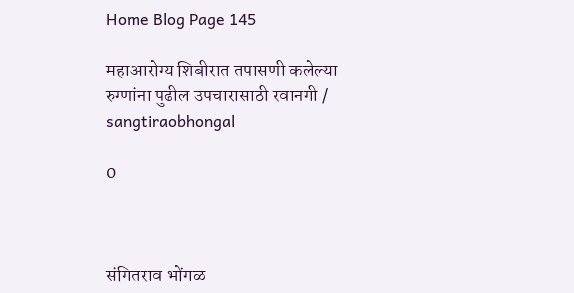Home Blog Page 145

महाआरोग्य शिबीरात तपासणी कलेल्या रुग्णांना पुढील उपचारासाठी रवानगी / sangtiraobhongal

0



संगितराव भोंगळ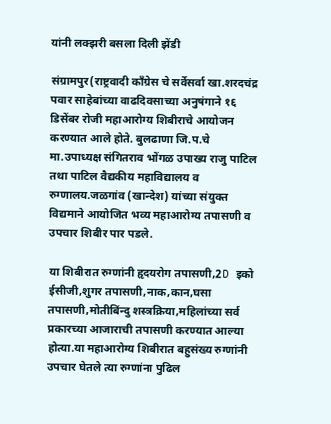यांनी लक्झरी बसला दिली झेंडी

संग्रामपुर(राष्ट्रवादी काँग्रेस चे सर्वेसर्वा खा.शरदचंद्र पवार साहेबांच्या वाढदिवसाच्या अनुषंगाने १६ डिसेंबर रोजी महाआरोग्य शिबीराचे आयोजन करण्यात आले होते. बुलढाणा जि.प.चे मा.उपाध्यक्ष संगितराव भोंगळ उपाख्य राजु पाटिल तथा पाटिल वैद्यकीय महाविद्यालय व रुग्णालय.जळगांव (खान्देश) यांच्या संयुक्त विद्यमाने आयोजित भव्य महाआरोग्य तपासणी व उपचार शिबीर पार पडले.

या शिबीरात रुग्णांनी हृदयरोग तपासणी,2D इको ईसीजी,शुगर तपासणी,नाक,कान,घसा तपासणी,मोतीबिंन्दु शस्त्रक्रिया,महिलांच्या सर्व प्रकारच्या आजाराची तपासणी करण्यात आल्या होत्या.या महाआरोग्य शिबीरात बहुसंख्य रुग्णांनी उपचार घेतले त्या रुग्णांना पुढिल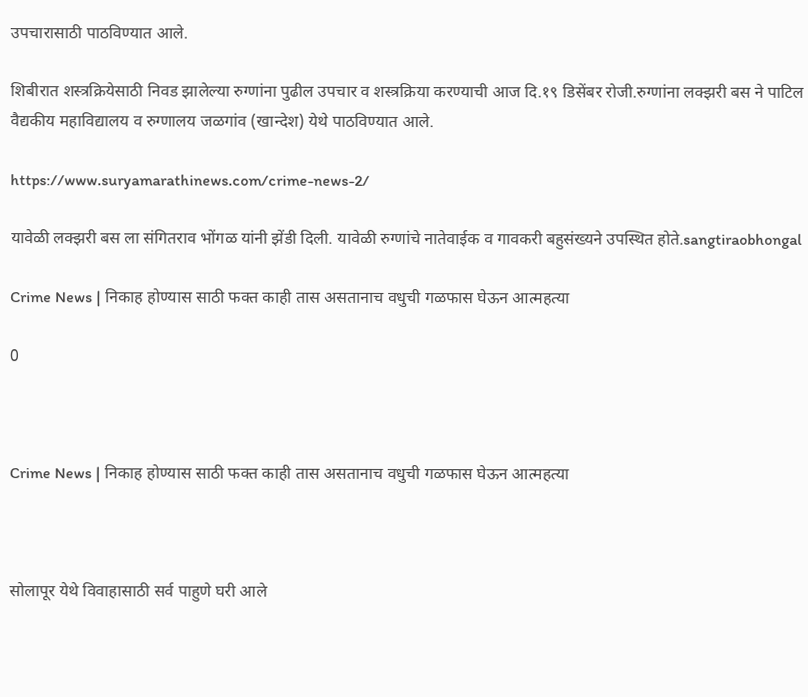उपचारासाठी पाठविण्यात आले.

शिबीरात शस्त्रक्रियेसाठी निवड झालेल्या रुग्णांना पुढील उपचार व शस्त्रक्रिया करण्याची आज दि.१९ डिसेंबर रोजी.रुग्णांना लक्झरी बस ने पाटिल वैद्यकीय महाविद्यालय व रुग्णालय जळगांव (खान्देश) येथे पाठविण्यात आले.

https://www.suryamarathinews.com/crime-news-2/

यावेळी लक्झरी बस ला संगितराव भोंगळ यांनी झेंडी दिली. यावेळी रुग्णांचे नातेवाईक व गावकरी बहुसंख्यने उपस्थित होते.sangtiraobhongal

Crime News | निकाह होण्यास साठी फक्त काही तास असतानाच वधुची गळफास घेऊन आत्महत्या

0



Crime News | निकाह होण्यास साठी फक्त काही तास असतानाच वधुची गळफास घेऊन आत्महत्या



सोलापूर येथे विवाहासाठी सर्व पाहुणे घरी आले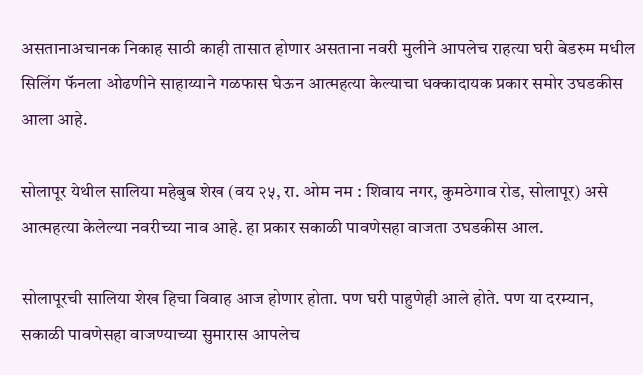असतानाअचानक निकाह साठी काही तासात होणार असताना नवरी मुलीने आपलेच राहत्या घरी बेडरुम मधील सिलिंग फॅनला ओढणीने साहाय्याने गळफास घेऊन आत्महत्या केल्याचा धक्कादायक प्रकार समोर उघडकीस आला आहे.

सोलापूर येथील सालिया महेबुब शेख (वय २५, रा. ओम नम : शिवाय नगर, कुमठेगाव रोड, सोलापूर) असे आत्महत्या केलेल्या नवरीच्या नाव आहे. हा प्रकार सकाळी पावणेसहा वाजता उघडकीस आल.

सोलापूरची सालिया शेख हिचा विवाह आज होणार होता. पण घरी पाहुणेही आले होते. पण या दरम्यान, सकाळी पावणेसहा वाजण्याच्या सुमारास आपलेच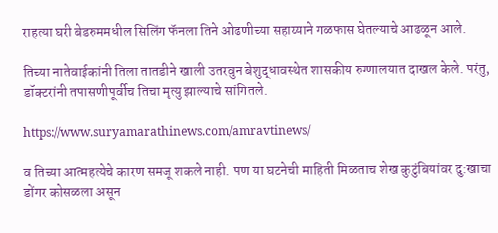राहत्या घरी बेडरुममधील सिलिंग फॅनला तिने ओढणीच्या सहाय्याने गळफास घेतल्याचे आढळून आले.

तिच्या नातेवाईकांनी तिला तातडीने खाली उतरवुन बेशुद्धावस्थेत शासकीय रुग्णालयात दाखल केले. परंतु, डॉक्टरांनी तपासणीपूर्वीच तिचा मृत्यु झाल्याचे सांगितले.

https://www.suryamarathinews.com/amravtinews/

व तिच्या आत्महत्येचे कारण समजू शकले नाही. पण या घटनेची माहिती मिळताच शेख कुटुंबियांवर दु:खाचा डोंगर कोसळला असून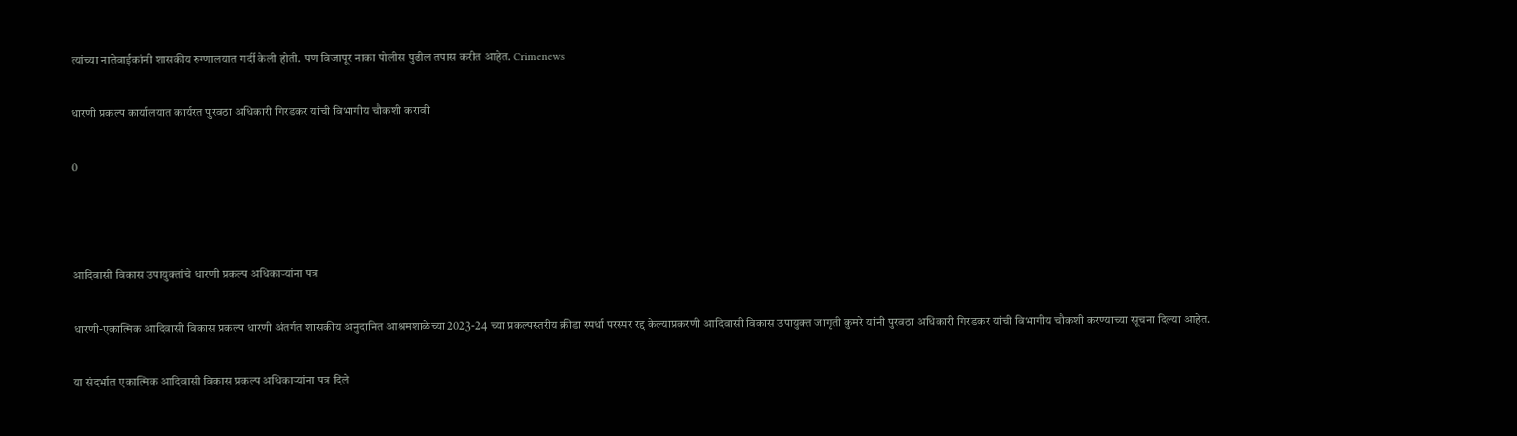त्यांच्या नातेवाईकांनी शासकीय रुग्णालयात गर्दी केली होती. पण विजापूर नाका पोलीस पुढील तपास करीत आहेत. Crimenews

धारणी प्रकल्प कार्यालयात कार्यरत पुरवठा अधिकारी गिरडकर यांची विभागीय चौकशी करावी

0



आदिवासी विकास उपायुक्तांचे धारणी प्रकल्प अधिकाऱ्यांना पत्र

धारणी-एकात्मिक आदिवासी विकास प्रकल्प धारणी अंतर्गत शासकीय अनुदानित आश्रमशाळेच्या 2023-24 च्या प्रकल्पस्तरीय क्रीडा स्पर्धा परस्पर रद्द केल्याप्रकरणी आदिवासी विकास उपायुक्त जागृती कुमरे यांनी पुरवठा अधिकारी गिरडकर यांची विभागीय चौकशी करण्याच्या सूचना दिल्या आहेत.

या संदर्भात एकात्मिक आदिवासी विकास प्रकल्प अधिकाऱ्यांना पत्र दिले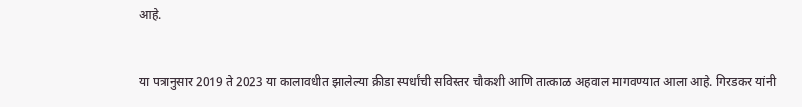आहे.


या पत्रानुसार 2019 ते 2023 या कालावधीत झालेल्या क्रीडा स्पर्धांची सविस्तर चौकशी आणि तात्काळ अहवाल मागवण्यात आला आहे. गिरडकर यांनी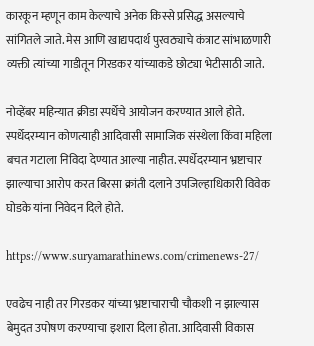कारकून म्हणून काम केल्याचे अनेक किस्से प्रसिद्ध असल्याचे सांगितले जाते. मेस आणि खाद्यपदार्थ पुरवठ्याचे कंत्राट सांभाळणारी व्यक्ती त्यांच्या गाडीतून गिरडकर यांच्याकडे छोट्या भेटीसाठी जाते.

नोव्हेंबर महिन्यात क्रीडा स्पर्धेचे आयोजन करण्यात आले होते. स्पर्धेदरम्यान कोणत्याही आदिवासी सामाजिक संस्थेला किंवा महिला बचत गटाला निविदा देण्यात आल्या नाहीत. स्पर्धेदरम्यान भ्रष्टाचार झाल्याचा आरोप करत बिरसा क्रांती दलाने उपजिल्हाधिकारी विवेक घोडके यांना निवेदन दिले होते.

https://www.suryamarathinews.com/crimenews-27/

एवढेच नाही तर गिरडकर यांच्या भ्रष्टाचाराची चौकशी न झाल्यास बेमुदत उपोषण करण्याचा इशारा दिला होता. आदिवासी विकास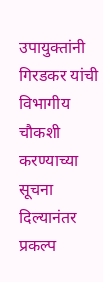उपायुक्तांनी गिरडकर यांची विभागीय चौकशी करण्याच्या सूचना दिल्यानंतर प्रकल्प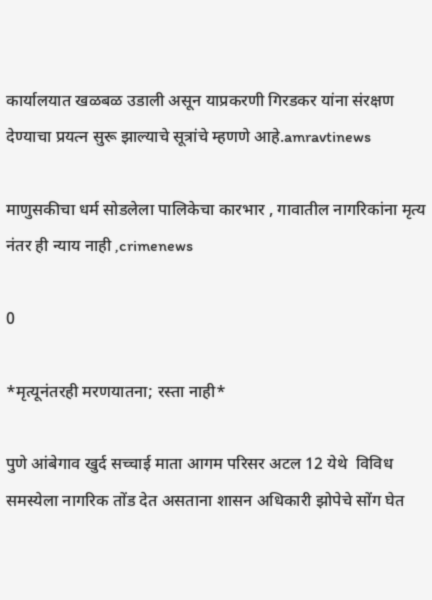कार्यालयात खळबळ उडाली असून याप्रकरणी गिरडकर यांना संरक्षण देण्याचा प्रयत्न सुरू झाल्याचे सूत्रांचे म्हणणे आहे.amravtinews

माणुसकीचा धर्म सोडलेला पालिकेचा कारभार , गावातील नागरिकांना मृत्य नंतर ही न्याय नाही ,crimenews

0

*मृत्यूनंतरही मरणयातना; रस्ता नाही*

पुणे आंबेगाव खुर्द सच्चाई माता आगम परिसर अटल 12 येथे  विविध समस्येला नागरिक तोंड देत असताना शासन अधिकारी झोपेचे सोंग घेत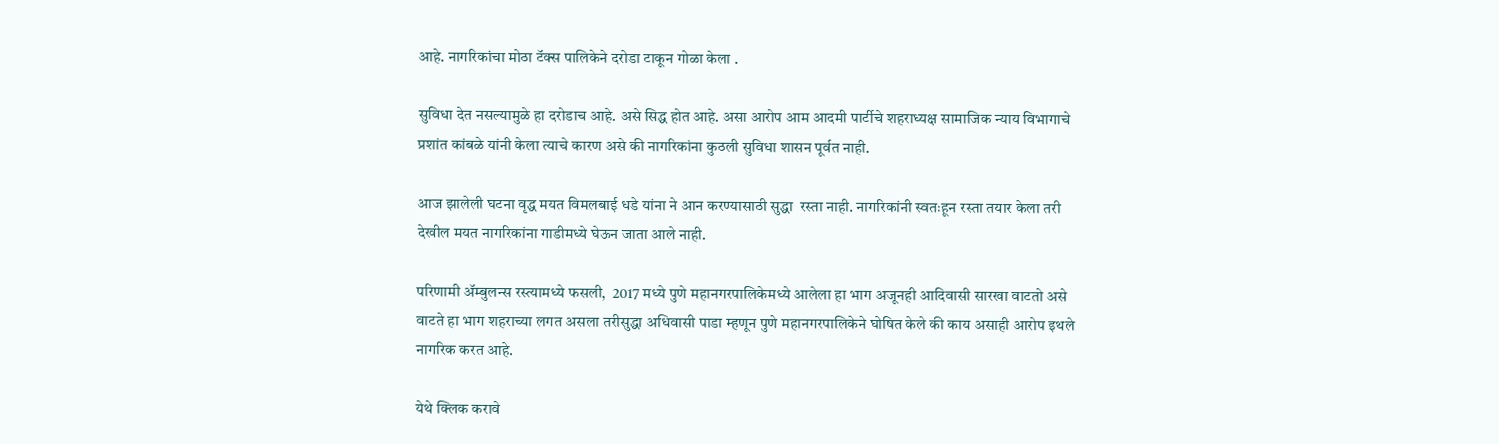आहे. नागरिकांचा मोठा टॅक्स पालिकेने दरोडा टाकून गोळा केला .

सुविधा देत नसल्यामुळे हा दरोडाच आहे. असे सिद्ध होत आहे. असा आरोप आम आदमी पार्टीचे शहराध्यक्ष सामाजिक न्याय विभागाचे प्रशांत कांबळे यांनी केला त्याचे कारण असे की नागरिकांना कुठली सुविधा शासन पूर्वत नाही.

आज झालेली घटना वृद्ध मयत विमलबाई धडे यांना ने आन करण्यासाठी सुद्धा  रस्ता नाही. नागरिकांनी स्वतःहून रस्ता तयार केला तरी देखील मयत नागरिकांना गाडीमध्ये घेऊन जाता आले नाही.

परिणामी ॲम्बुलन्स रस्त्यामध्ये फसली,  2017 मध्ये पुणे महानगरपालिकेमध्ये आलेला हा भाग अजूनही आदिवासी सारखा वाटतो असे वाटते हा भाग शहराच्या लगत असला तरीसुद्धा अधिवासी पाडा म्हणून पुणे महानगरपालिकेने घोषित केले की काय असाही आरोप इथले नागरिक करत आहे.

येथे क्लिक करावे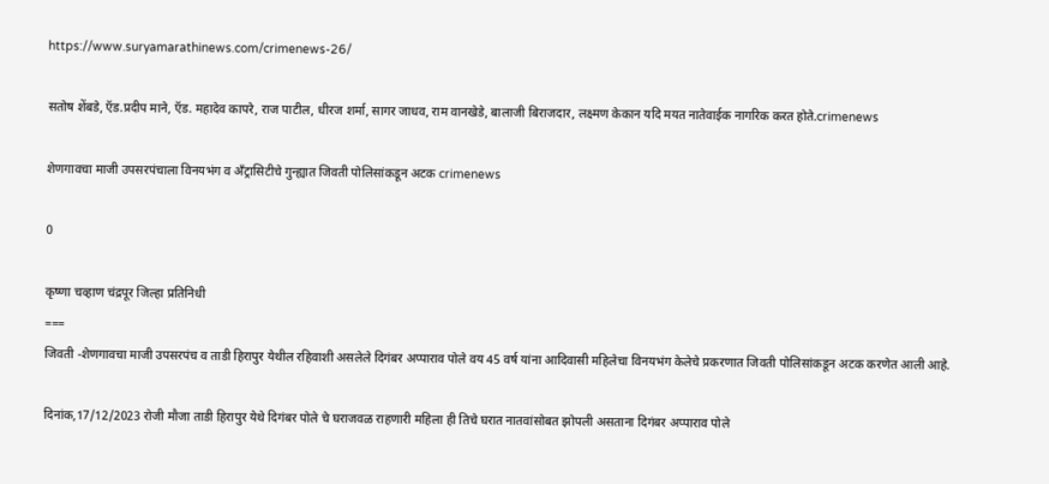https://www.suryamarathinews.com/crimenews-26/

सतोष शेंबडे, ऍड.प्रदीप माने, ऍड. महादेव कापरे, राज पाटील, धीरज शर्मा, सागर जाधव, राम वानखेडे, बालाजी बिराजदार, लक्ष्मण केकान यदि मयत नातेवाईक नागरिक करत होते.crimenews

शेणगावचा माजी उपसरपंचाला विनयभंग व अँट्रासिटीचे गुन्ह्यात जिवती पोलिसांकडून अटक crimenews

0

कृष्णा चव्हाण चंद्रपूर जिल्हा प्रतिनिधी
===
जिवती -शेणगावचा माजी उपसरपंच व ताडी हिरापुर येथील रहिवाशी असलेले दिगंबर अप्पाराव पोले वय 45 वर्ष यांना आदिवासी महिलेचा विनयभंग केलेचे प्रकरणात जिवती पोलिसांकडून अटक करणेत आली आहे.

दिनांक,17/12/2023 रोजी मौजा ताडी हिरापुर येथे दिगंबर पोले चे घराजवळ राहणारी महिला ही तिचे घरात नातवांसोबत झोपली असताना दिगंबर अप्पाराव पोले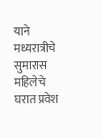याने मध्यरात्रीचे सुमारास महिलेचे घरात प्रवेश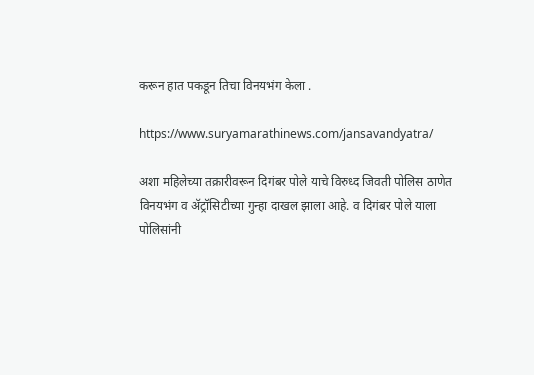करून हात पकडून तिचा विनयभंग केला .

https://www.suryamarathinews.com/jansavandyatra/

अशा महिलेच्या तक्रारीवरून दिगंबर पोले याचे विरुध्द जिवती पोलिस ठाणेत विनयभंग व ॲट्रॉसिटीच्या गुन्हा दाखल झाला आहे. व दिगंबर पोले याला पोलिसांनी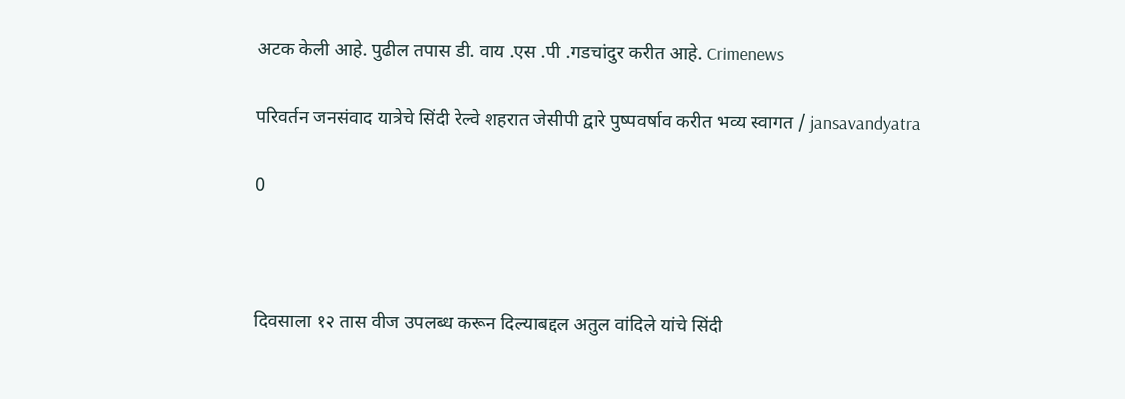अटक केली आहे. पुढील तपास डी. वाय .एस .पी .गडचांदुर करीत आहे. Crimenews

परिवर्तन जनसंवाद यात्रेचे सिंदी रेल्वे शहरात जेसीपी द्वारे पुष्पवर्षाव करीत भव्य स्वागत / jansavandyatra

0



दिवसाला १२ तास वीज उपलब्ध करून दिल्याबद्दल अतुल वांदिले यांचे सिंदी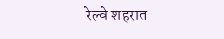रेल्वे शहरात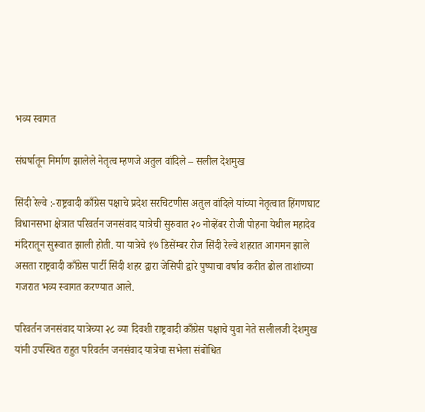भव्य स्वागत

संघर्षातून निर्माण झालेले नेतृत्व म्हणजे अतुल वांदिले – सलील देशमुख

सिंदी रेल्वे :-राष्ट्रवादी काँग्रेस पक्षाचे प्रदेश सरचिटणीस अतुल वांदिले यांच्या नेतृत्वात हिंगणघाट विधानसभा क्षेत्रात परिवर्तन जनसंवाद यात्रेची सुरुवात २० नोव्हेंबर रोजी पोहना येथील महादेव मंदिरातून सुरूवात झाली होती. या यात्रेचे १७ डिसेंम्बर रोज सिंदी रेल्वे शहरात आगमन झाले असता राष्ट्रवादी काँग्रेस पार्टी सिंदी शहर द्वारा जेसिपी द्वारे पुष्पाचा वर्षाव करीत ढोल ताशांच्या गजरात भव्य स्वागत करण्यात आले.

परिवर्तन जनसंवाद यात्रेच्या २८ व्या दिवशी राष्ट्रवादी काँग्रेस पक्षाचे युवा नेते सलीलजी देशमुख यांनी उपस्थित राहुत परिवर्तन जनसंवाद यात्रेचा सभेला संबोधित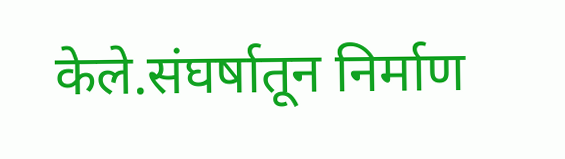केले.संघर्षातून निर्माण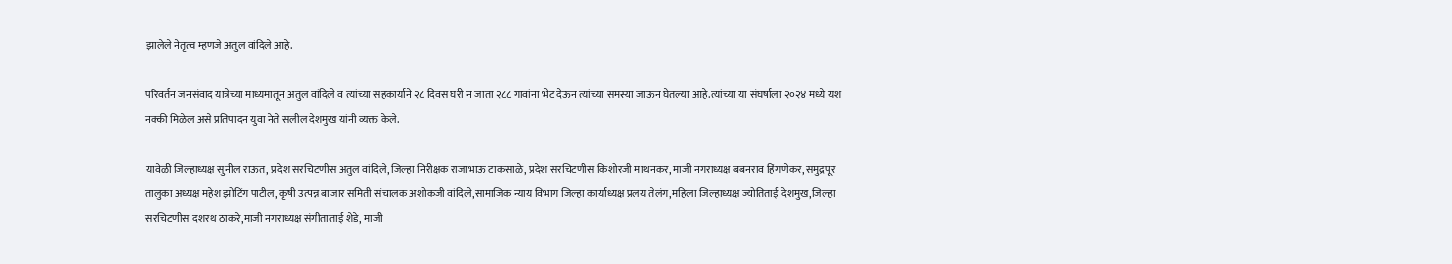झालेले नेतृत्व म्हणजे अतुल वांदिले आहे.

परिवर्तन जनसंवाद यात्रेच्या माध्यमातून अतुल वांदिले व त्यांच्या सहकार्याने २८ दिवस घरी न जाता २८८ गावांना भेट देऊन त्यांच्या समस्या जाऊन घेतल्या आहे.त्यांच्या या संघर्षाला २०२४ मध्ये यश नक्की मिळेल असे प्रतिपादन युवा नेते सलील देशमुख यांनी व्यक्त केले.

यावेळी जिल्हाध्यक्ष सुनील राऊत, प्रदेश सरचिटणीस अतुल वांदिले, जिल्हा निरीक्षक राजाभाऊ टाकसाळे, प्रदेश सरचिटणीस किशोरजी माथनकर, माजी नगराध्यक्ष बबनराव हिंगणेकर, समुद्रपूर तालुका अध्यक्ष महेश झोटिंग पाटील, कृषी उत्पन्न बाजार समिती संचालक अशोकजी वांदिले,सामाजिक न्याय विभाग जिल्हा कार्याध्यक्ष प्रलय तेलंग,महिला जिल्हाध्यक्ष ज्योतिताई देशमुख,जिल्हा सरचिटणीस दशरथ ठाकरे,माजी नगराध्यक्ष संगीताताई शेडे, माजी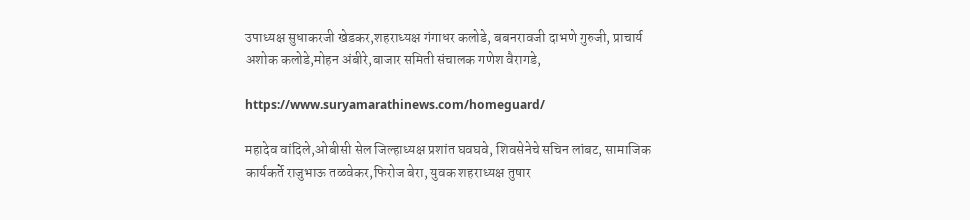उपाध्यक्ष सुधाकरजी खेडकर,शहराध्यक्ष गंगाधर कलोडे, बबनरावजी दाभणे गुरुजी, प्राचार्य अशोक कलोडे,मोहन अंबीरे,बाजार समिती संचालक गणेश वैरागडे,

https://www.suryamarathinews.com/homeguard/

महादेव वांदिले,ओबीसी सेल जिल्हाध्यक्ष प्रशांत घवघवे, शिवसेनेचे सचिन लांबट, सामाजिक कार्यकर्ते राजुभाऊ तळवेकर,फिरोज बेरा, युवक शहराध्यक्ष तुषार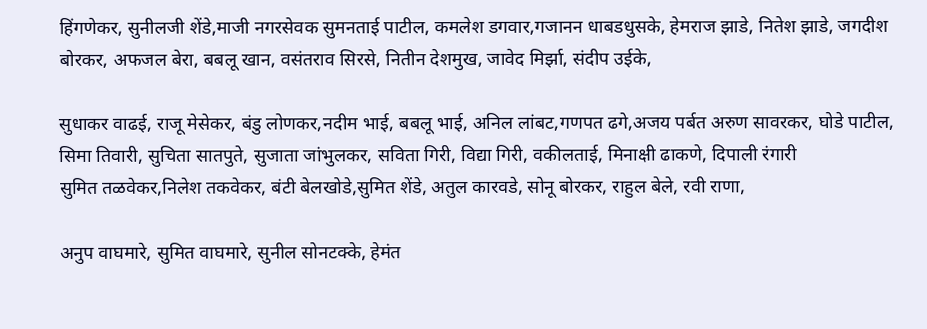हिंगणेकर, सुनीलजी शेंडे,माजी नगरसेवक सुमनताई पाटील, कमलेश डगवार,गजानन धाबडधुसके, हेमराज झाडे, नितेश झाडे, जगदीश बोरकर, अफजल बेरा, बबलू खान, वसंतराव सिरसे, नितीन देशमुख, जावेद मिर्झा, संदीप उईके,

सुधाकर वाढई, राजू मेसेकर, बंडु लोणकर,नदीम भाई, बबलू भाई, अनिल लांबट,गणपत ढगे,अजय पर्बत अरुण सावरकर, घोडे पाटील, सिमा तिवारी, सुचिता सातपुते, सुजाता जांभुलकर, सविता गिरी, विद्या गिरी, वकीलताई, मिनाक्षी ढाकणे, दिपाली रंगारी
सुमित तळवेकर,निलेश तकवेकर, बंटी बेलखोडे,सुमित शेंडे, अतुल कारवडे, सोनू बोरकर, राहुल बेले, रवी राणा,

अनुप वाघमारे, सुमित वाघमारे, सुनील सोनटक्के, हेमंत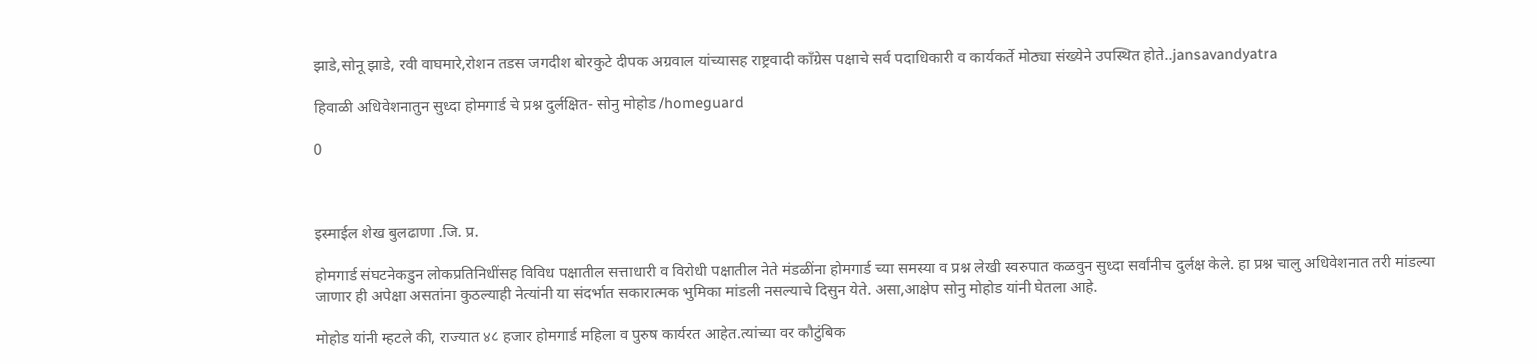झाडे,सोनू झाडे, रवी वाघमारे,रोशन तडस जगदीश बोरकुटे दीपक अग्रवाल यांच्यासह राष्ट्रवादी काँग्रेस पक्षाचे सर्व पदाधिकारी व कार्यकर्ते मोठ्या संख्येने उपस्थित होते..jansavandyatra

हिवाळी अधिवेशनातुन सुध्दा होमगार्ड चे प्रश्न दुर्लक्षित- सोनु मोहोड /homeguard

0



इस्माईल शेख बुलढाणा .जि. प्र.

होमगार्ड संघटनेकडुन लोकप्रतिनिधींसह विविध पक्षातील सत्ताधारी व विरोधी पक्षातील नेते मंडळींना होमगार्ड च्या समस्या व प्रश्न लेखी स्वरुपात कळवुन सुध्दा सर्वांनीच दुर्लक्ष केले. हा प्रश्न चालु अधिवेशनात तरी मांडल्या जाणार ही अपेक्षा असतांना कुठल्याही नेत्यांनी या संदर्भात सकारात्मक भुमिका मांडली नसल्याचे दिसुन येते. असा,आक्षेप सोनु मोहोड यांनी घेतला आहे.

मोहोड यांनी म्हटले की, राज्यात ४८ हजार होमगार्ड महिला व पुरुष कार्यरत आहेत.त्यांच्या वर कौटुंबिक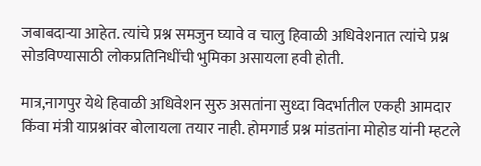जबाबदाऱ्या आहेत. त्यांचे प्रश्न समजुन घ्यावे व चालु हिवाळी अधिवेशनात त्यांचे प्रश्न सोडविण्यासाठी लोकप्रतिनिधींची भुमिका असायला हवी होती.

मात्र,नागपुर येथे हिवाळी अधिवेशन सुरु असतांना सुध्दा विदर्भातील एकही आमदार किंवा मंत्री याप्रश्नांवर बोलायला तयार नाही. होमगार्ड प्रश्न मांडतांना मोहोड यांनी म्हटले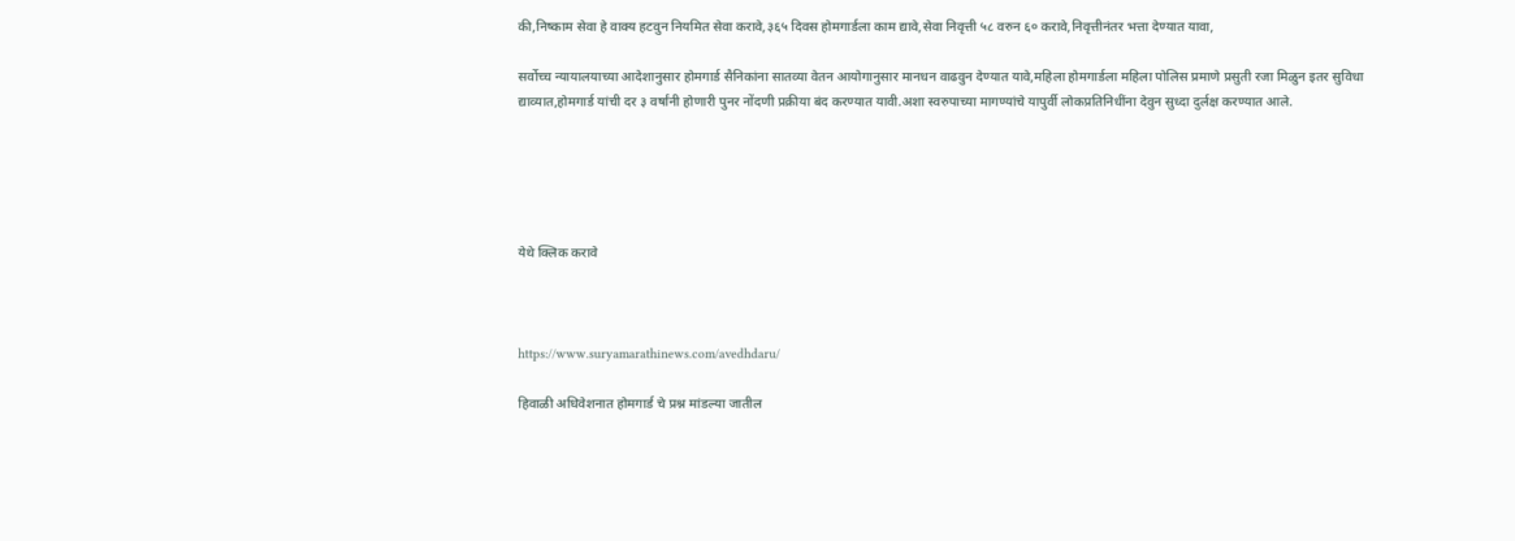की,निष्काम सेवा हे वाक्य हटवुन नियमित सेवा करावे,३६५ दिवस होमगार्डला काम द्यावे,सेवा निवृत्ती ५८ वरुन ६० करावे,निवृत्तीनंतर भत्ता देण्यात यावा,

सर्वोच्च न्यायालयाच्या आदेशानुसार होमगार्ड सैनिकांना सातव्या वेतन आयोगानुसार मानधन वाढवुन देण्यात यावे,महिला होमगार्डला महिला पोलिस प्रमाणे प्रसुती रजा मिळुन इतर सुविधा द्याव्यात,होमगार्ड यांची दर ३ वर्षांनी होणारी पुनर नोंदणी प्रक्रीया बंद करण्यात यावी.अशा स्वरुपाच्या मागण्यांचे यापुर्वी लोकप्रतिनिधींना देवुन सुध्दा दुर्लक्ष करण्यात आले.





येथे क्लिक करावे



https://www.suryamarathinews.com/avedhdaru/

हिवाळी अधिवेशनात होमगार्ड चे प्रश्न मांडल्या जातील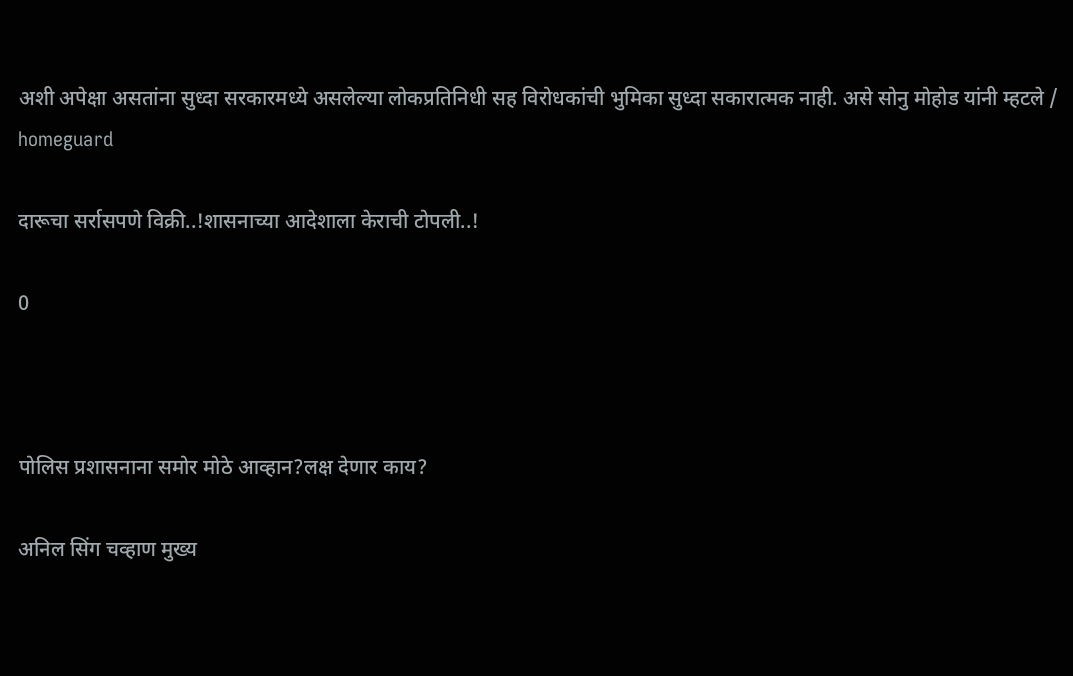अशी अपेक्षा असतांना सुध्दा सरकारमध्ये असलेल्या लोकप्रतिनिधी सह विरोधकांची भुमिका सुध्दा सकारात्मक नाही. असे सोनु मोहोड यांनी म्हटले / homeguard

दारूचा सर्रासपणे विक्री..!शासनाच्या आदेशाला केराची टोपली..!

0



पोलिस प्रशासनाना समोर मोठे आव्हान?लक्ष देणार काय?

अनिल सिंग चव्हाण मुख्य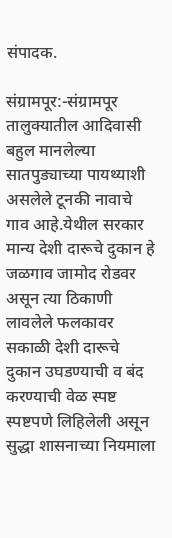संपादक.

संग्रामपूर:-संग्रामपूर तालुक्यातील आदिवासी बहुल मानलेल्या सातपुड्याच्या पायथ्याशी असलेले टूनकी नावाचे गाव आहे.येथील सरकार मान्य देशी दारूचे दुकान हे जळगाव जामोद रोडवर असून त्या ठिकाणी लावलेले फलकावर सकाळी देशी दारूचे दुकान उघडण्याची व बंद करण्याची वेळ स्पष्ट स्पष्टपणे लिहिलेली असून सुद्धा शासनाच्या नियमाला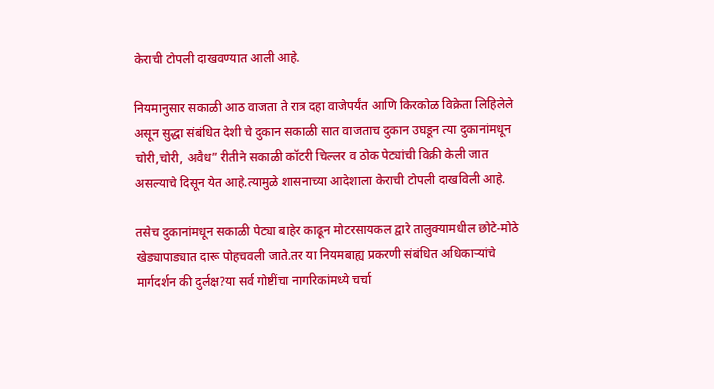केराची टोपली दाखवण्यात आली आहे.

नियमानुसार सकाळी आठ वाजता ते रात्र दहा वाजेपर्यंत आणि किरकोळ विक्रेता लिहिलेले असून सुद्धा संबंधित देशी चे दुकान सकाळी सात वाजताच दुकान उघडून त्या दुकानांमधून चोरी,चोरी, अवैध” रीतीने सकाळी कॉटरी चिल्लर व ठोक पेट्यांची विक्री केली जात असल्याचे दिसून येत आहे.त्यामुळे शासनाच्या आदेशाला केराची टोपली दाखविली आहे.

तसेच दुकानांमधून सकाळी पेट्या बाहेर काढून मोटरसायकल द्वारे तालुक्यामधील छोटे-मोठे खेड्यापाड्यात दारू पोहचवली जाते.तर या नियमबाह्य प्रकरणी संबंधित अधिकाऱ्यांचे मार्गदर्शन की दुर्लक्ष?या सर्व गोष्टींचा नागरिकांमध्ये चर्चा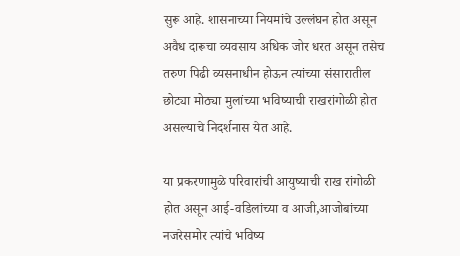सुरू आहे. शासनाच्या नियमांचे उल्लंघन होत असून अवैध दारूचा व्यवसाय अधिक जोर धरत असून तसेच तरुण पिढी व्यसनाधीन होऊन त्यांच्या संसारातील छोट्या मोठ्या मुलांच्या भविष्याची राखरांगोळी होत असल्याचे निदर्शनास येत आहे.

या प्रकरणामुळे परिवारांची आयुष्याची राख रांगोळी होत असून आई-वडिलांच्या व आजी,आजोबांच्या नजरेसमोर त्यांचे भविष्य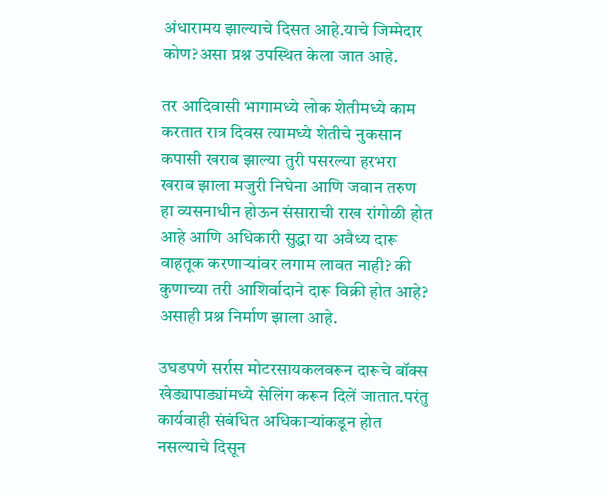अंधारामय झाल्याचे दिसत आहे.याचे जिम्मेदार कोण?असा प्रश्न उपस्थित केला जात आहे.

तर आदिवासी भागामध्ये लोक शेतीमध्ये काम करतात रात्र दिवस त्यामध्ये शेतीचे नुकसान कपासी खराब झाल्या तुरी पसरल्या हरभरा खराब झाला मजुरी निघेना आणि जवान तरुण हा व्यसनाधीन होऊन संसाराची राख रांगोळी होत आहे आणि अधिकारी सुद्धा या अवैध्य दारू वाहतूक करणाऱ्यांवर लगाम लावत नाही? की कुणाच्या तरी आशिर्वादाने दारू विक्री होत आहे? असाही प्रश्न निर्माण झाला आहे.

उघडपणे सर्रास मोटरसायकलवरून दारूचे बॉक्स खेड्यापाड्यांमध्ये सेलिंग करून दिलें जातात.परंतु कार्यवाही संबंधित अधिकाऱ्यांकडून होत नसल्याचे दिसून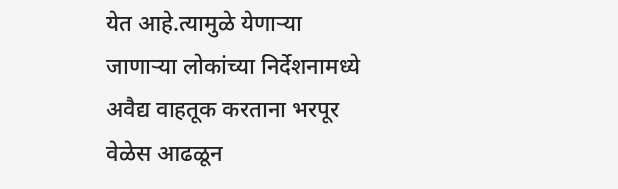येत आहे.त्यामुळे येणाऱ्या जाणाऱ्या लोकांच्या निर्देशनामध्ये अवैद्य वाहतूक करताना भरपूर वेळेस आढळून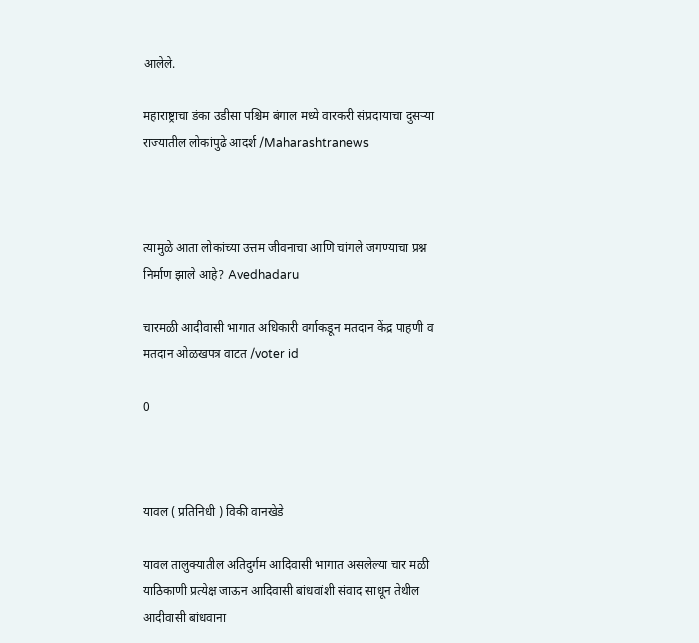आलेले.

महाराष्ट्राचा डंका उडीसा पश्चिम बंगाल मध्ये वारकरी संप्रदायाचा दुसऱ्या राज्यातील लोकांपुढे आदर्श /Maharashtranews



त्यामुळे आता लोकांच्या उत्तम जीवनाचा आणि चांगले जगण्याचा प्रश्न निर्माण झाले आहे? Avedhadaru

चारमळी आदीवासी भागात अधिकारी वर्गाकडून मतदान केंद्र पाहणी व मतदान ओळखपत्र वाटत /voter id

0



यावल ( प्रतिनिधी ) विकी वानखेडे

यावल तालुक्यातील अतिदुर्गम आदिवासी भागात असलेल्या चार मळी याठिकाणी प्रत्येक्ष जाऊन आदिवासी बांधवांशी संवाद साधून तेथील आदीवासी बांधवाना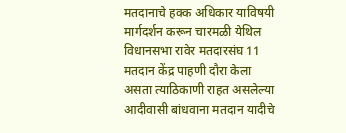मतदानाचे हक्क अधिकार याविषयी मार्गदर्शन करून चारमळी येथिल विधानसभा रावेर मतदारसंघ 11 मतदान केंद्र पाहणी दौरा केला असता त्याठिकाणी राहत असलेल्या आदीवासी बांधवाना मतदान यादीचे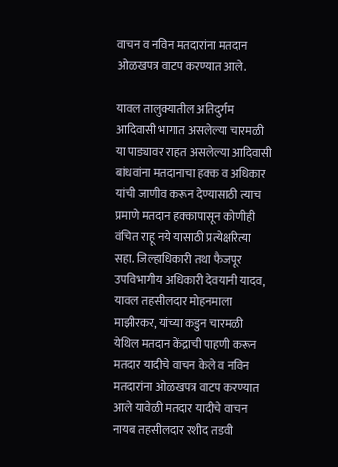वाचन व नविन मतदारांना मतदान ओळखपत्र वाटप करण्यात आले.

यावल तालुक्यातील अतिदुर्गम आदिवासी भागात असलेल्या चारमळी या पाड्यावर राहत असलेल्या आदिवासी बांधवांना मतदानाचा हक्क व अधिकार यांची जाणीव करून देण्यासाठी त्याच प्रमाणे मतदान हक्कापासून कोणीही वंचित राहू नये यासाठी प्रत्येक्षरित्या सहा. जिल्हाधिकारी तथा फैजपूर उपविभागीय अधिकारी देवयानी यादव, यावल तहसीलदार मोहनमाला माझीरकर, यांच्या कडुन चारमळी येथिल मतदान केंद्राची पाहणी करून मतदार यादीचे वाचन केले व नविन मतदारांना ओळखपत्र वाटप करण्यात आले यावेळी मतदार यादीचे वाचन नायब तहसीलदार रशीद तडवी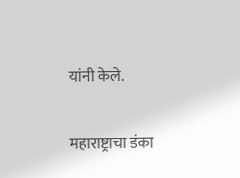यांनी केले.

महाराष्ट्राचा डंका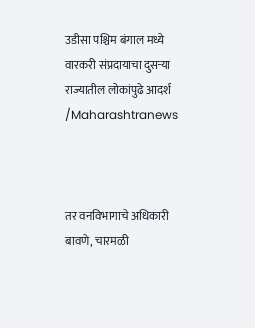उडीसा पश्चिम बंगाल मध्ये वारकरी संप्रदायाचा दुसऱ्या राज्यातील लोकांपुढे आदर्श /Maharashtranews



तर वनविभागाचे अधिकारी बावणे, चारमळी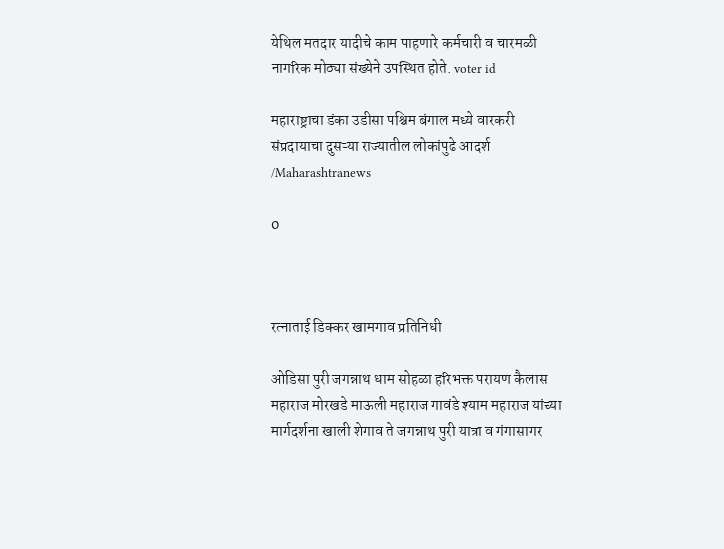येथिल मतदार यादीचे काम पाहणारे कर्मचारी व चारमळी नागरिक मोठ्या संख्येने उपस्थित होते. voter id

महाराष्ट्राचा डंका उडीसा पश्चिम बंगाल मध्ये वारकरी संप्रदायाचा दुसऱ्या राज्यातील लोकांपुढे आदर्श /Maharashtranews

0



रत्नाताई डिक्कर खामगाव प्रतिनिधी

ओडिसा पुरी जगन्नाथ धाम सोहळा हरिभक्त परायण कैलास महाराज मोरखडे माऊली महाराज गावंडे श्याम महाराज यांच्या मार्गदर्शना खाली शेगाव ते जगन्नाथ पुरी यात्रा व गंगासागर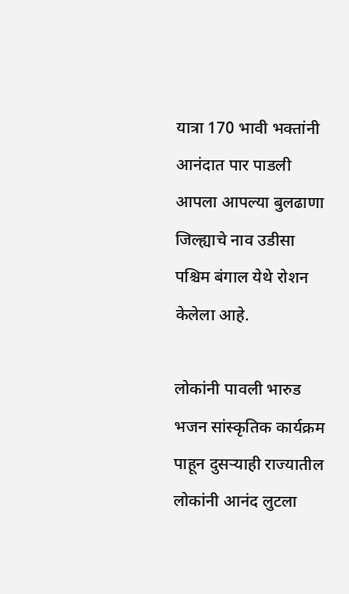यात्रा 170 भावी भक्तांनी आनंदात पार पाडली आपला आपल्या बुलढाणा जिल्ह्याचे नाव उडीसा पश्चिम बंगाल येथे रोशन केलेला आहे.

लोकांनी पावली भारुड भजन सांस्कृतिक कार्यक्रम पाहून दुसऱ्याही राज्यातील लोकांनी आनंद लुटला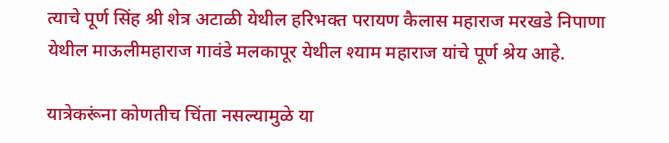त्याचे पूर्ण सिंह श्री शेत्र अटाळी येथील हरिभक्त परायण कैलास महाराज मरखडे निपाणा येथील माऊलीमहाराज गावंडे मलकापूर येथील श्याम महाराज यांचे पूर्ण श्रेय आहे.

यात्रेकरूंना कोणतीच चिंता नसल्यामुळे या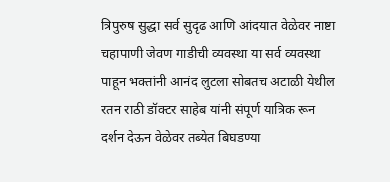त्रिपुरुष सुद्धा सर्व सुदृढ आणि आंदयात वेळेवर नाष्टा चहापाणी जेवण गाडीची व्यवस्था या सर्व व्यवस्था पाहून भक्तांनी आनंद लुटला सोबतच अटाळी येथील रतन राठी डॉक्टर साहेब यांनी संपूर्ण यात्रिक रून दर्शन देऊन वेळेवर तब्येत बिघडण्या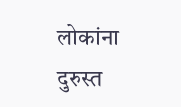लोकांना दुरुस्त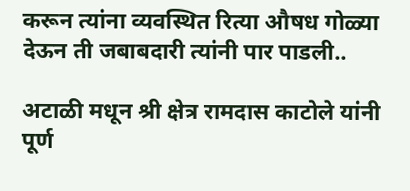करून त्यांना व्यवस्थित रित्या औषध गोळ्या देऊन ती जबाबदारी त्यांनी पार पाडली..

अटाळी मधून श्री क्षेत्र रामदास काटोले यांनी पूर्ण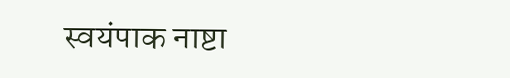स्वयंपाक नाष्टा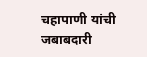चहापाणी यांची जबाबदारी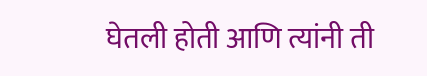घेतली होती आणि त्यांनी ती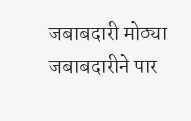जबाबदारी मोठ्या जबाबदारीने पार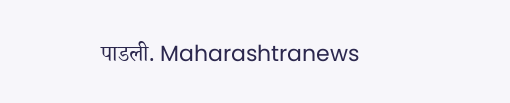पाडली. Maharashtranews